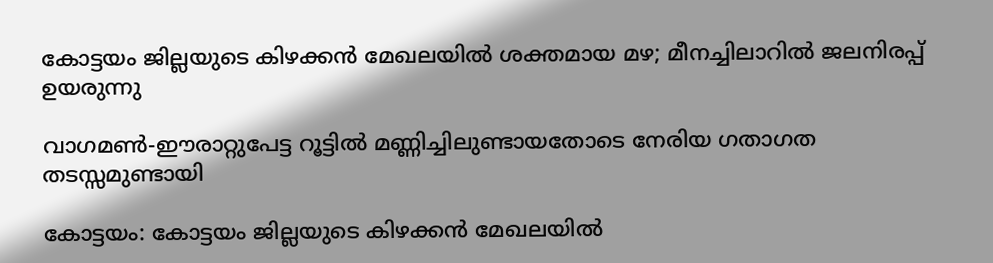കോട്ടയം ജില്ലയുടെ കിഴക്കന്‍ മേഖലയില്‍ ശക്തമായ മഴ; മീനച്ചിലാറില്‍ ജലനിരപ്പ് ഉയരുന്നു

വാഗമണ്‍-ഈരാറ്റുപേട്ട റൂട്ടില്‍ മണ്ണിച്ചിലുണ്ടായതോടെ നേരിയ ഗതാഗത തടസ്സമുണ്ടായി

കോട്ടയം: കോട്ടയം ജില്ലയുടെ കിഴക്കന്‍ മേഖലയില്‍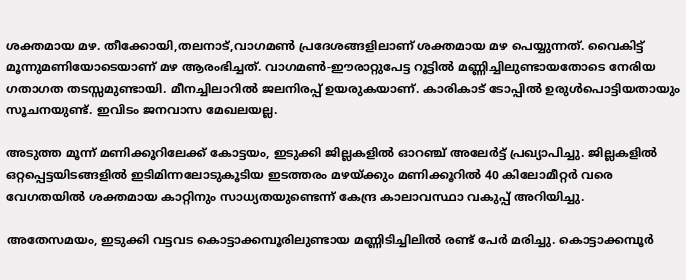ശക്തമായ മഴ. തീക്കോയി,തലനാട്,വാഗമൺ പ്രദേശങ്ങളിലാണ് ശക്തമായ മഴ പെയ്യുന്നത്. വൈകിട്ട് മൂന്നുമണിയോടെയാണ് മഴ ആരംഭിച്ചത്. വാഗമണ്‍-ഈരാറ്റുപേട്ട റൂട്ടില്‍ മണ്ണിച്ചിലുണ്ടായതോടെ നേരിയ ഗതാഗത തടസ്സമുണ്ടായി. മീനച്ചിലാറില്‍ ജലനിരപ്പ് ഉയരുകയാണ്. കാരികാട് ടോപ്പിൽ ഉരുൾപൊട്ടിയതായും സൂചനയുണ്ട്. ഇവിടം ജനവാസ മേഖലയല്ല.

അടുത്ത മൂന്ന് മണിക്കൂറിലേക്ക് കോട്ടയം, ഇടുക്കി ജില്ലകളിൽ ഓറഞ്ച് അലേർട്ട് പ്രഖ്യാപിച്ചു. ജില്ലകളിൽ ഒറ്റപ്പെട്ടയിടങ്ങളിൽ ഇടിമിന്നലോടുകൂടിയ ഇടത്തരം മഴയ്ക്കും മണിക്കൂറിൽ 40 കിലോമീറ്റർ വരെ വേഗതയിൽ ശക്തമായ കാറ്റിനും സാധ്യതയുണ്ടെന്ന് കേന്ദ്ര കാലാവസ്ഥാ വകുപ്പ് അറിയിച്ചു.

അതേസമയം, ഇടുക്കി വട്ടവട കൊട്ടാക്കമ്പൂരിലുണ്ടായ മണ്ണിടിച്ചിലിൽ രണ്ട് പേർ മരിച്ചു. കൊട്ടാക്കമ്പൂർ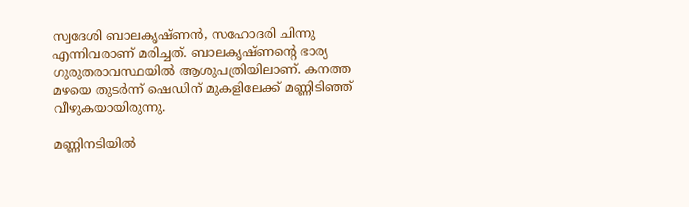സ്വദേശി ബാലകൃഷ്ണൻ, സഹോദരി ചിന്നു എന്നിവരാണ് മരിച്ചത്. ബാലകൃഷ്ണൻ്റെ ഭാര്യ ഗുരുതരാവസ്ഥയിൽ ആശുപത്രിയിലാണ്. കനത്ത മഴയെ തുടര്‍ന്ന് ഷെഡിന് മുകളിലേക്ക് മണ്ണിടിഞ്ഞ് വീഴുകയായിരുന്നു.

മണ്ണിനടിയില്‍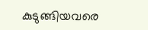കുടുങ്ങിയവരെ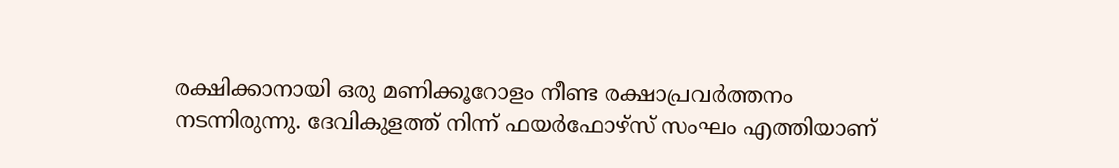രക്ഷിക്കാനായി ഒരു മണിക്കൂറോളം നീണ്ട രക്ഷാപ്രവര്‍ത്തനം നടന്നിരുന്നു. ദേവികുളത്ത് നിന്ന് ഫയര്‍ഫോഴ്‌സ് സംഘം എത്തിയാണ്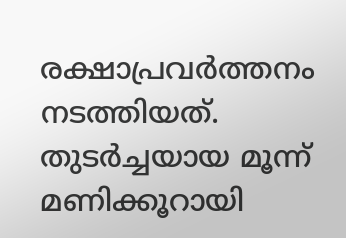രക്ഷാപ്രവര്‍ത്തനം നടത്തിയത്. തുടര്‍ച്ചയായ മൂന്ന് മണിക്കൂറായി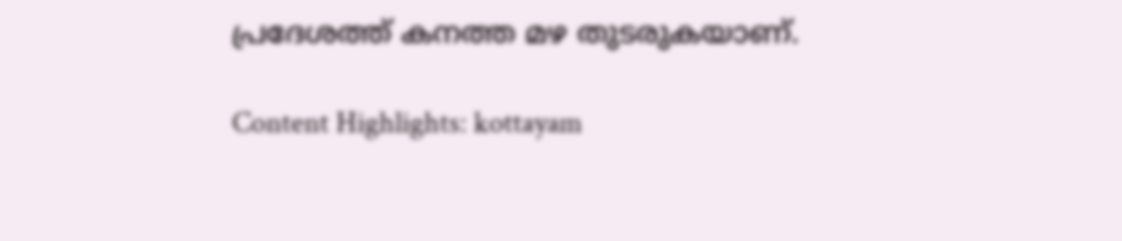പ്രദേശത്ത് കനത്ത മഴ തുടരുകയാണ്.

Content Highlights: kottayam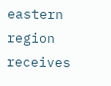eastern region receives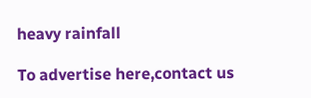heavy rainfall

To advertise here,contact us